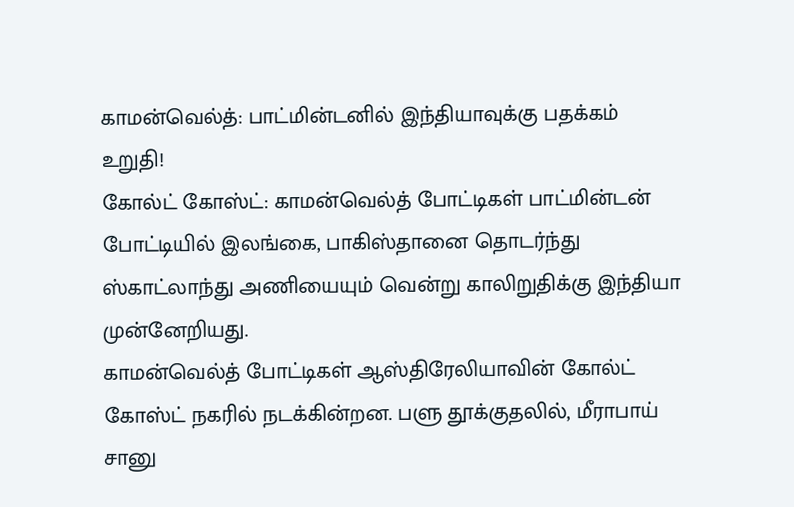காமன்வெல்த்: பாட்மின்டனில் இந்தியாவுக்கு பதக்கம் உறுதி!
கோல்ட் கோஸ்ட்: காமன்வெல்த் போட்டிகள் பாட்மின்டன் போட்டியில் இலங்கை, பாகிஸ்தானை தொடர்ந்து ஸ்காட்லாந்து அணியையும் வென்று காலிறுதிக்கு இந்தியா முன்னேறியது.
காமன்வெல்த் போட்டிகள் ஆஸ்திரேலியாவின் கோல்ட் கோஸ்ட் நகரில் நடக்கின்றன. பளு தூக்குதலில், மீராபாய் சானு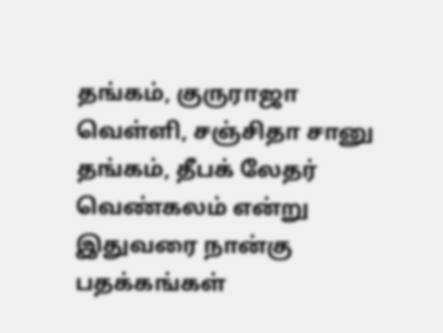தங்கம், குருராஜா வெள்ளி, சஞ்சிதா சானு தங்கம், தீபக் லேதர் வெண்கலம் என்று இதுவரை நான்கு பதக்கங்கள்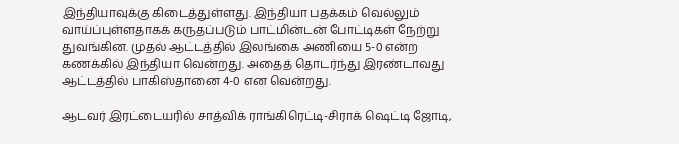இந்தியாவுக்கு கிடைத்துள்ளது. இந்தியா பதக்கம் வெல்லும் வாய்ப்புள்ளதாகக் கருதப்படும் பாட்மின்டன் போட்டிகள் நேற்று துவங்கின. முதல் ஆட்டத்தில் இலங்கை அணியை 5-0 என்ற கணக்கில் இந்தியா வென்றது. அதைத் தொடர்ந்து இரண்டாவது ஆட்டத்தில் பாகிஸ்தானை 4-0 என வென்றது.

ஆடவர் இரட்டையரில் சாத்விக் ராங்கிரெட்டி-சிராக் ஷெட்டி ஜோடி,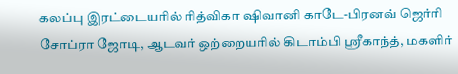கலப்பு இரட்டையரில் ரித்விகா ஷிவானி காடே-பிரனவ் ஜெர்ரி சோப்ரா ஜோடி, ஆடவர் ஒற்றையரில் கிடாம்பி ஸ்ரீகாந்த், மகளிர்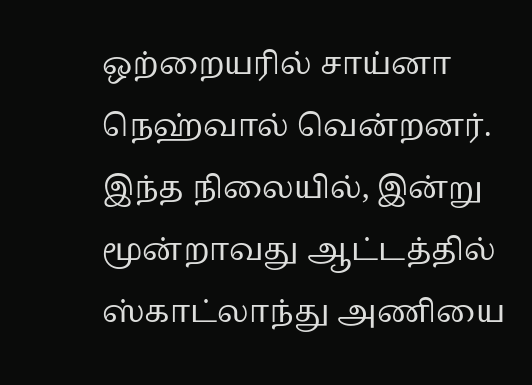ஒற்றையரில் சாய்னா நெஹ்வால் வென்றனர்.
இந்த நிலையில், இன்று மூன்றாவது ஆட்டத்தில் ஸ்காட்லாந்து அணியை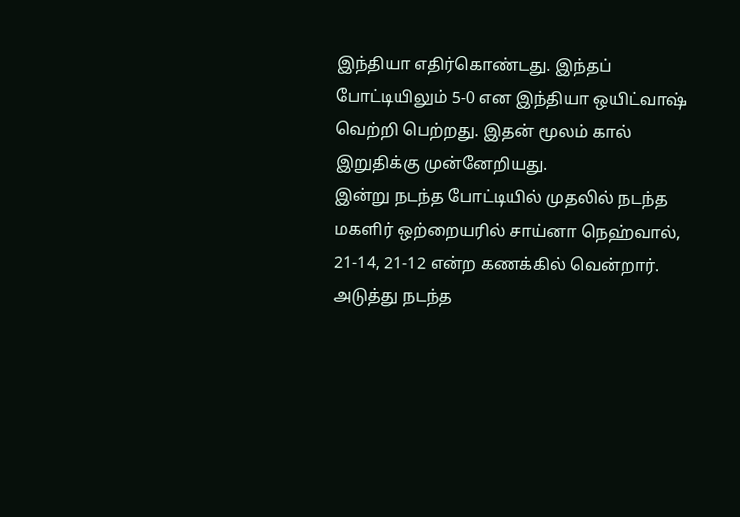இந்தியா எதிர்கொண்டது. இந்தப் போட்டியிலும் 5-0 என இந்தியா ஒயிட்வாஷ் வெற்றி பெற்றது. இதன் மூலம் கால் இறுதிக்கு முன்னேறியது.
இன்று நடந்த போட்டியில் முதலில் நடந்த மகளிர் ஒற்றையரில் சாய்னா நெஹ்வால், 21-14, 21-12 என்ற கணக்கில் வென்றார். அடுத்து நடந்த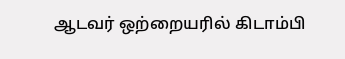ஆடவர் ஒற்றையரில் கிடாம்பி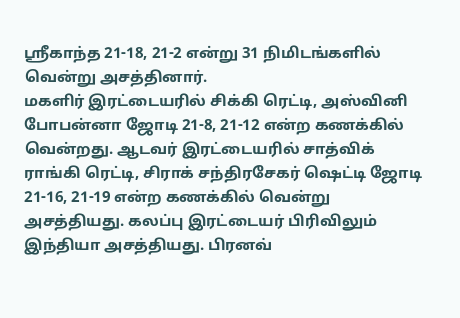ஸ்ரீகாந்த 21-18, 21-2 என்று 31 நிமிடங்களில் வென்று அசத்தினார்.
மகளிர் இரட்டையரில் சிக்கி ரெட்டி, அஸ்வினி போபன்னா ஜோடி 21-8, 21-12 என்ற கணக்கில் வென்றது. ஆடவர் இரட்டையரில் சாத்விக் ராங்கி ரெட்டி, சிராக் சந்திரசேகர் ஷெட்டி ஜோடி 21-16, 21-19 என்ற கணக்கில் வென்று அசத்தியது. கலப்பு இரட்டையர் பிரிவிலும் இந்தியா அசத்தியது. பிரனவ்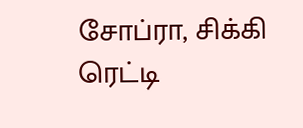சோப்ரா, சிக்கி ரெட்டி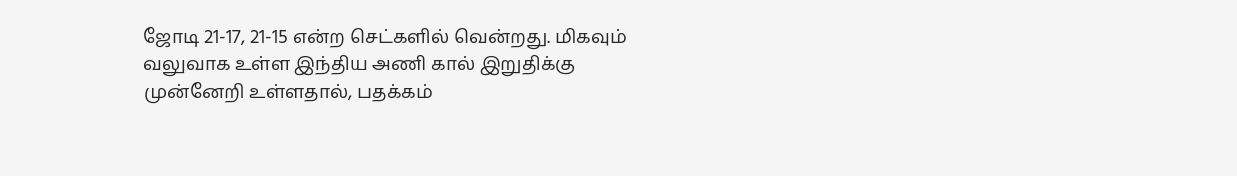ஜோடி 21-17, 21-15 என்ற செட்களில் வென்றது. மிகவும் வலுவாக உள்ள இந்திய அணி கால் இறுதிக்கு முன்னேறி உள்ளதால், பதக்கம்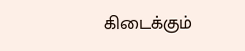கிடைக்கும்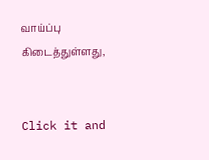வாய்ப்பு கிடைத்துள்ளது,


Click it and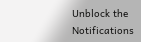Unblock the Notifications